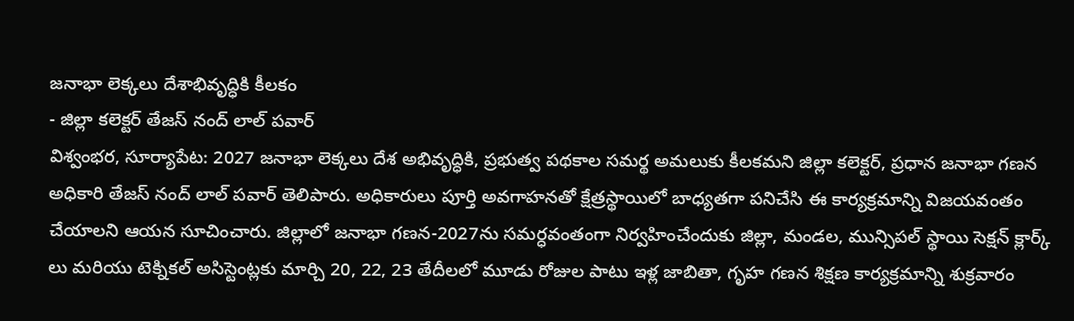జనాభా లెక్కలు దేశాభివృద్ధికి కీలకం
- జిల్లా కలెక్టర్ తేజస్ నంద్ లాల్ పవార్
విశ్వంభర, సూర్యాపేట: 2027 జనాభా లెక్కలు దేశ అభివృద్ధికి, ప్రభుత్వ పథకాల సమర్థ అమలుకు కీలకమని జిల్లా కలెక్టర్, ప్రధాన జనాభా గణన అధికారి తేజస్ నంద్ లాల్ పవార్ తెలిపారు. అధికారులు పూర్తి అవగాహనతో క్షేత్రస్థాయిలో బాధ్యతగా పనిచేసి ఈ కార్యక్రమాన్ని విజయవంతం చేయాలని ఆయన సూచించారు. జిల్లాలో జనాభా గణన-2027ను సమర్ధవంతంగా నిర్వహించేందుకు జిల్లా, మండల, మున్సిపల్ స్థాయి సెక్షన్ క్లార్క్ లు మరియు టెక్నికల్ అసిస్టెంట్లకు మార్చి 20, 22, 23 తేదీలలో మూడు రోజుల పాటు ఇళ్ల జాబితా, గృహ గణన శిక్షణ కార్యక్రమాన్ని శుక్రవారం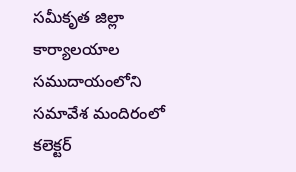సమీకృత జిల్లా కార్యాలయాల సముదాయంలోని సమావేశ మందిరంలో కలెక్టర్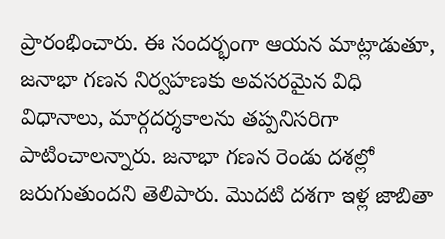ప్రారంభించారు. ఈ సందర్భంగా ఆయన మాట్లాడుతూ, జనాభా గణన నిర్వహణకు అవసరమైన విధి విధానాలు, మార్గదర్శకాలను తప్పనిసరిగా పాటించాలన్నారు. జనాభా గణన రెండు దశల్లో జరుగుతుందని తెలిపారు. మొదటి దశగా ఇళ్ల జాబితా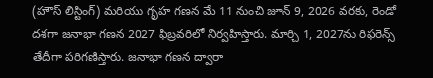(హౌస్ లిస్టింగ్) మరియు గృహ గణన మే 11 నుంచి జూన్ 9, 2026 వరకు, రెండో దశగా జనాభా గణన 2027 ఫిబ్రవరిలో నిర్వహిస్తారు. మార్చి 1, 2027ను రిఫరెన్స్ తేదీగా పరిగణిస్తారు. జనాభా గణన ద్వారా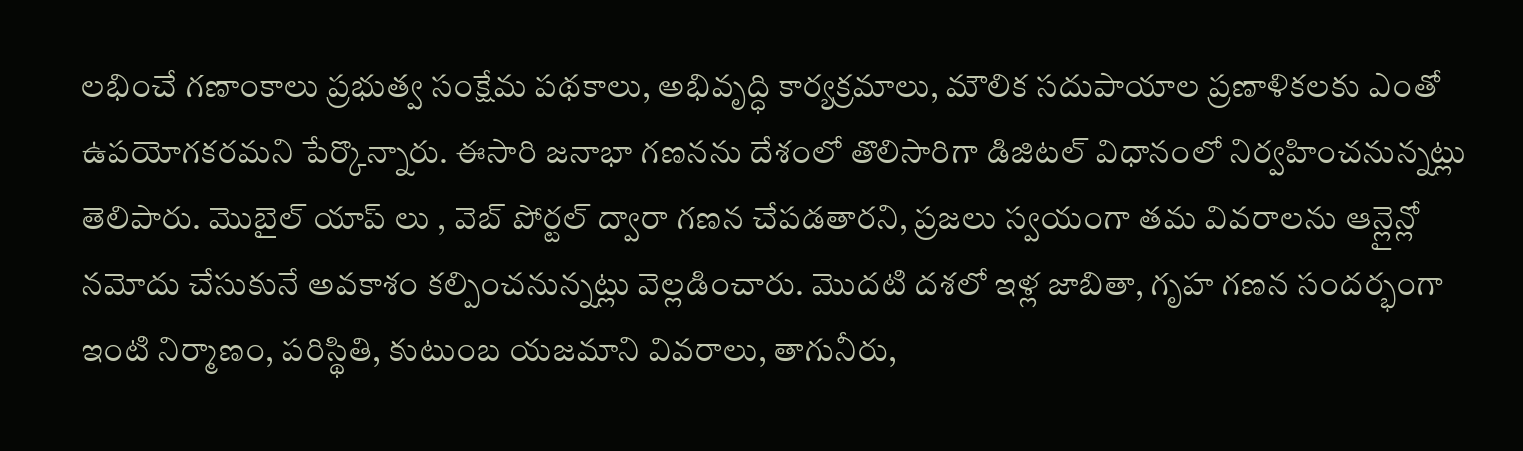లభించే గణాంకాలు ప్రభుత్వ సంక్షేమ పథకాలు, అభివృద్ధి కార్యక్రమాలు, మౌలిక సదుపాయాల ప్రణాళికలకు ఎంతో ఉపయోగకరమని పేర్కొన్నారు. ఈసారి జనాభా గణనను దేశంలో తొలిసారిగా డిజిటల్ విధానంలో నిర్వహించనున్నట్లు తెలిపారు. మొబైల్ యాప్ లు , వెబ్ పోర్టల్ ద్వారా గణన చేపడతారని, ప్రజలు స్వయంగా తమ వివరాలను ఆన్లైన్లో నమోదు చేసుకునే అవకాశం కల్పించనున్నట్లు వెల్లడించారు. మొదటి దశలో ఇళ్ల జాబితా, గృహ గణన సందర్భంగా ఇంటి నిర్మాణం, పరిస్థితి, కుటుంబ యజమాని వివరాలు, తాగునీరు,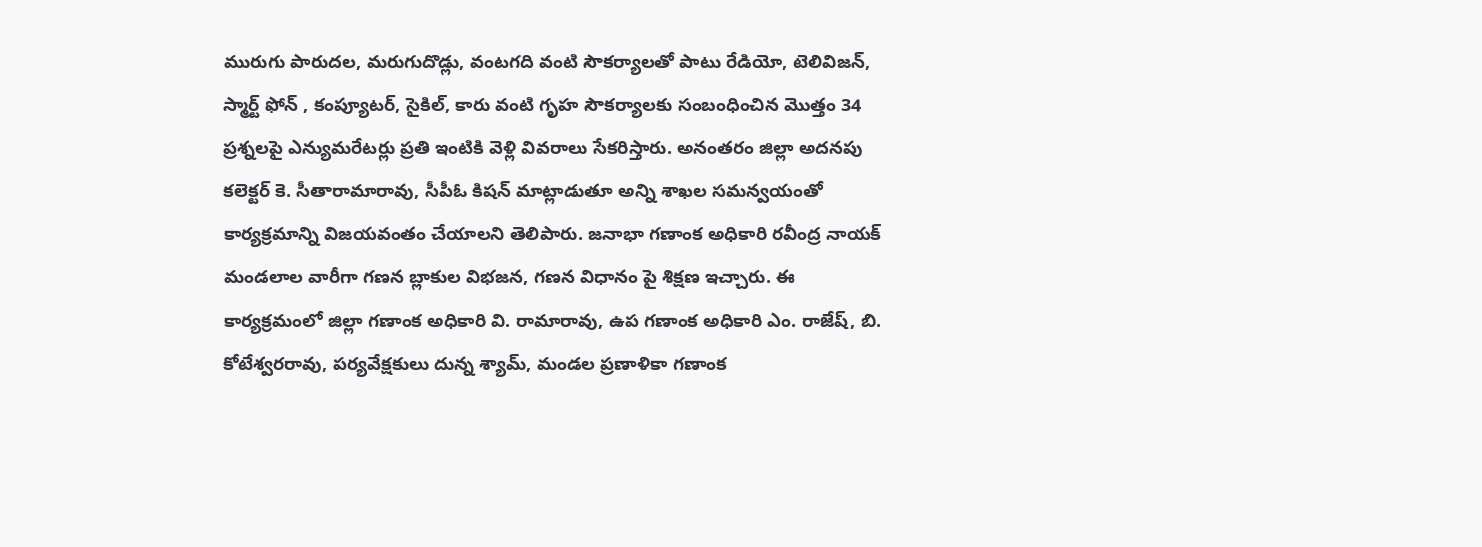మురుగు పారుదల, మరుగుదొడ్లు, వంటగది వంటి సౌకర్యాలతో పాటు రేడియో, టెలివిజన్, స్మార్ట్ ఫోన్ , కంప్యూటర్, సైకిల్, కారు వంటి గృహ సౌకర్యాలకు సంబంధించిన మొత్తం 34 ప్రశ్నలపై ఎన్యుమరేటర్లు ప్రతి ఇంటికి వెళ్లి వివరాలు సేకరిస్తారు. అనంతరం జిల్లా అదనపు కలెక్టర్ కె. సీతారామారావు, సీపీఓ కిషన్ మాట్లాడుతూ అన్ని శాఖల సమన్వయంతో కార్యక్రమాన్ని విజయవంతం చేయాలని తెలిపారు. జనాభా గణాంక అధికారి రవీంద్ర నాయక్ మండలాల వారీగా గణన బ్లాకుల విభజన, గణన విధానం పై శిక్షణ ఇచ్చారు. ఈ కార్యక్రమంలో జిల్లా గణాంక అధికారి వి. రామారావు, ఉప గణాంక అధికారి ఎం. రాజేష్, బి. కోటేశ్వరరావు, పర్యవేక్షకులు దున్న శ్యామ్, మండల ప్రణాళికా గణాంక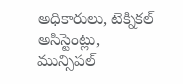అధికారులు, టెక్నికల్ అసిస్టెంట్లు, మున్సిపల్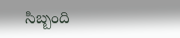సిబ్బంది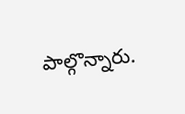పాల్గొన్నారు.